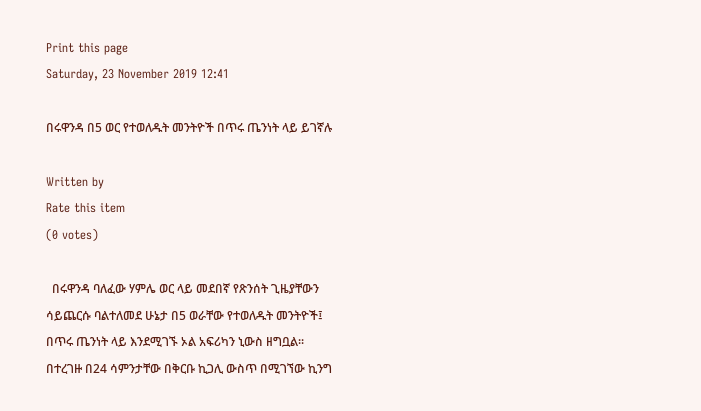Print this page
Saturday, 23 November 2019 12:41

በሩዋንዳ በ5 ወር የተወለዱት መንትዮች በጥሩ ጤንነት ላይ ይገኛሉ

Written by
Rate this item
(0 votes)

  በሩዋንዳ ባለፈው ሃምሌ ወር ላይ መደበኛ የጽንሰት ጊዜያቸውን ሳይጨርሱ ባልተለመደ ሁኔታ በ5 ወራቸው የተወለዱት መንትዮች፤ በጥሩ ጤንነት ላይ እንደሚገኙ ኦል አፍሪካን ኒውስ ዘግቧል፡፡ በተረገዙ በ24 ሳምንታቸው በቅርቡ ኪጋሊ ውስጥ በሚገኘው ኪንግ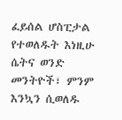ፈይሰል ሆስፒታል የተወለዱት እነዚሁ ሴትና ወንድ መንትዮች፣ ምንም እንኳን ሲወለዱ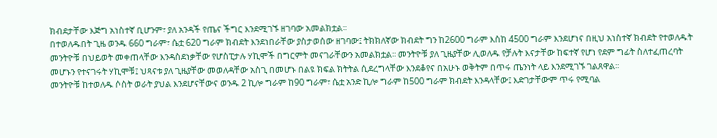ክብደታቸው እጅግ አነስተኛ ቢሆንም፣ ያለ አንዳች የጤና ችግር እንደሚገኙ ዘገባው አመልክቷል፡፡
በተወለዱበት ጊዜ ወንዱ 660 ግራም፣ ሴቷ 620 ግራም ክብደት እንደነበራቸው ያስታወሰው ዘገባው፤ ትክክለኛው ክብደት ግን ከ2600 ግራም እስከ 4500 ግራም እንደሆነና በዚህ አነስተኛ ክብደት የተወለዱት መንትዮቹ በህይወት መቀጠላቸው እንዳስደነቃቸው የሆስፒታሉ ሃኪሞች በግርምት መናገራቸውን አመልክቷል፡፡ መንትዮቹ ያለ ጊዜያቸው ሊወለዱ የቻሉት እናታቸው ከፍተኛ የሆነ የደም ግፊት ስለተፈጠረባት መሆኑን የተናገሩት ሃኪሞቹ፤ ህጻናቱ ያለ ጊዜያቸው መወለዳቸው አስጊ በመሆኑ በልዩ ክፍል ክትትል ሲደረግላቸው እንደቆየና በአሁኑ ወቅትም በጥሩ ጤንነት ላይ እንደሚገኙ ገልጸዋል፡፡
መንትዮቹ ከተወለዱ ሶስት ወራት ያህል እንደሆናቸውና ወንዱ 2 ኪሎ ግራም ከ90 ግራም፣ ሴቷ አንድ ኪሎ ግራም ከ500 ግራም ክብደት እንዳላቸው፤ እድገታቸውም ጥሩ የሚባል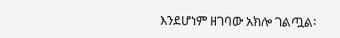እንደሆነም ዘገባው አክሎ ገልጧል፡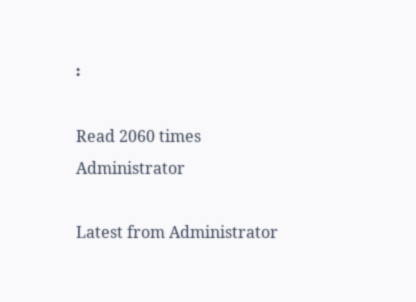፡

Read 2060 times
Administrator

Latest from Administrator